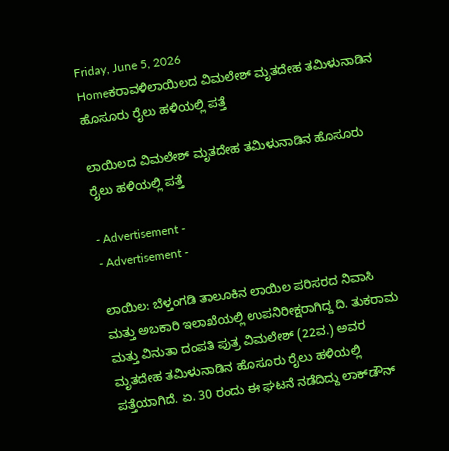Friday, June 5, 2026
Homeಕರಾವಳಿಲಾಯಿಲದ ವಿಮಲೇಶ್ ಮೃತದೇಹ ತಮಿಳುನಾಡಿನ ಹೊಸೂರು ರೈಲು ಹಳಿಯಲ್ಲಿ ಪತ್ತೆ

ಲಾಯಿಲದ ವಿಮಲೇಶ್ ಮೃತದೇಹ ತಮಿಳುನಾಡಿನ ಹೊಸೂರು ರೈಲು ಹಳಿಯಲ್ಲಿ ಪತ್ತೆ

- Advertisement -
- Advertisement -

ಲಾಯಿಲ: ಬೆಳ್ತಂಗಡಿ ತಾಲೂಕಿನ ಲಾಯಿಲ ಪರಿಸರದ ನಿವಾಸಿ ಮತ್ತು ಅಬಕಾರಿ ಇಲಾಖೆಯಲ್ಲಿ ಉಪನಿರೀಕ್ಷರಾಗಿದ್ದ ದಿ. ತುಕರಾಮ ಮತ್ತು ವಿನುತಾ ದಂಪತಿ ಪುತ್ರ ವಿಮಲೇಶ್ (22ವ.) ಅವರ ಮೃತದೇಹ ತಮಿಳುನಾಡಿನ ಹೊಸೂರು ರೈಲು ಹಳಿಯಲ್ಲಿ ಪತ್ತೆಯಾಗಿದೆ. ಏ. 30 ರಂದು ಈ ಘಟನೆ ನಡೆದಿದ್ದು ಲಾಕ್‌ಡೌನ್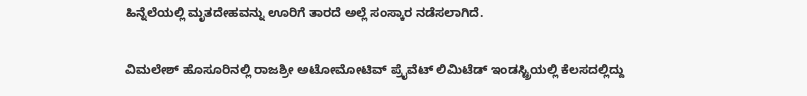ಹಿನ್ನೆಲೆಯಲ್ಲಿ ಮೃತದೇಹವನ್ನು ಊರಿಗೆ ತಾರದೆ ಅಲ್ಲೆ ಸಂಸ್ಕಾರ ನಡೆಸಲಾಗಿದೆ.

ವಿಮಲೇಶ್ ಹೊಸೂರಿನಲ್ಲಿ ರಾಜಶ್ರೀ ಅಟೋಮೋಟಿವ್ ಪ್ರೈವೆಟ್ ಲಿಮಿಟೆಡ್ ಇಂಡಸ್ಟ್ರಿಯಲ್ಲಿ ಕೆಲಸದಲ್ಲಿದ್ದು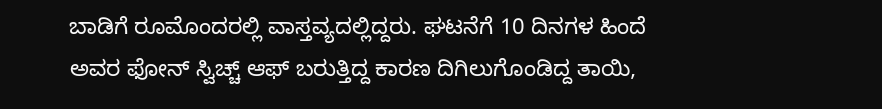ಬಾಡಿಗೆ ರೂಮೊಂದರಲ್ಲಿ ವಾಸ್ತವ್ಯದಲ್ಲಿದ್ದರು. ಘಟನೆಗೆ 10 ದಿನಗಳ ಹಿಂದೆ ಅವರ ಫೋನ್ ಸ್ವಿಚ್ಚ್ ಆಫ್ ಬರುತ್ತಿದ್ದ ಕಾರಣ ದಿಗಿಲುಗೊಂಡಿದ್ದ ತಾಯಿ,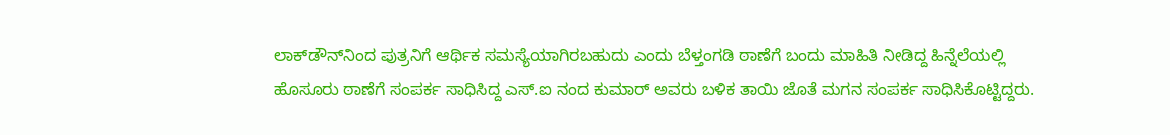ಲಾಕ್‌ಡೌನ್‌ನಿಂದ ಪುತ್ರನಿಗೆ ಆರ್ಥಿಕ ಸಮಸ್ಯೆಯಾಗಿರಬಹುದು ಎಂದು ಬೆಳ್ತಂಗಡಿ ಠಾಣೆಗೆ ಬಂದು ಮಾಹಿತಿ ನೀಡಿದ್ದ ಹಿನ್ನೆಲೆಯಲ್ಲಿ ಹೊಸೂರು ಠಾಣೆಗೆ ಸಂಪರ್ಕ ಸಾಧಿಸಿದ್ದ ಎಸ್.ಐ ನಂದ ಕುಮಾರ್ ಅವರು ಬಳಿಕ ತಾಯಿ ಜೊತೆ ಮಗನ ಸಂಪರ್ಕ ಸಾಧಿಸಿಕೊಟ್ಟಿದ್ದರು.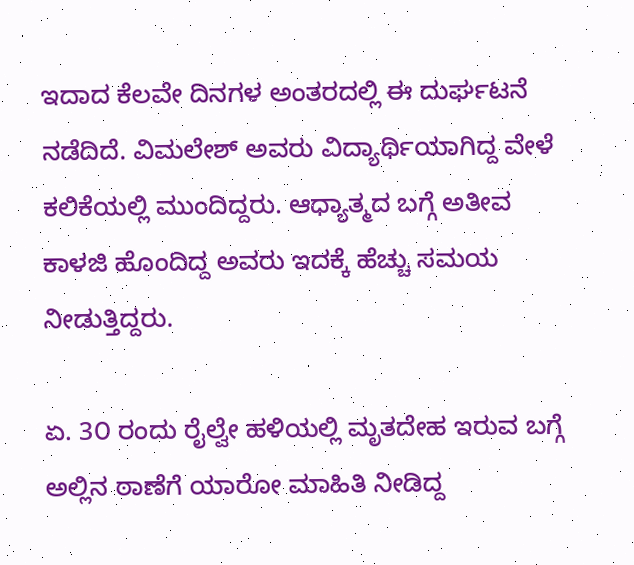ಇದಾದ ಕೆಲವೇ ದಿನಗಳ ಅಂತರದಲ್ಲಿ ಈ ದುರ್ಘಟನೆ ನಡೆದಿದೆ. ವಿಮಲೇಶ್ ಅವರು ವಿದ್ಯಾರ್ಥಿಯಾಗಿದ್ದ ವೇಳೆ ಕಲಿಕೆಯಲ್ಲಿ ಮುಂದಿದ್ದರು. ಆಧ್ಯಾತ್ಮದ ಬಗ್ಗೆ ಅತೀವ ಕಾಳಜಿ ಹೊಂದಿದ್ದ ಅವರು ಇದಕ್ಕೆ ಹೆಚ್ಚು ಸಮಯ ನೀಡುತ್ತಿದ್ದರು.

ಏ. 3೦ ರಂದು ರೈಲ್ವೇ ಹಳಿಯಲ್ಲಿ ಮೃತದೇಹ ಇರುವ ಬಗ್ಗೆ ಅಲ್ಲಿನ ಠಾಣೆಗೆ ಯಾರೋ ಮಾಹಿತಿ ನೀಡಿದ್ದ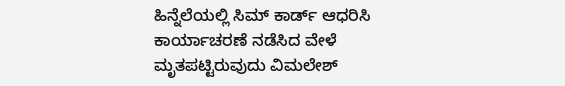ಹಿನ್ನೆಲೆಯಲ್ಲಿ ಸಿಮ್ ಕಾರ್ಡ್ ಆಧರಿಸಿ ಕಾರ್ಯಾಚರಣೆ ನಡೆಸಿದ ವೇಳೆ ಮೃತಪಟ್ಟಿರುವುದು ವಿಮಲೇಶ್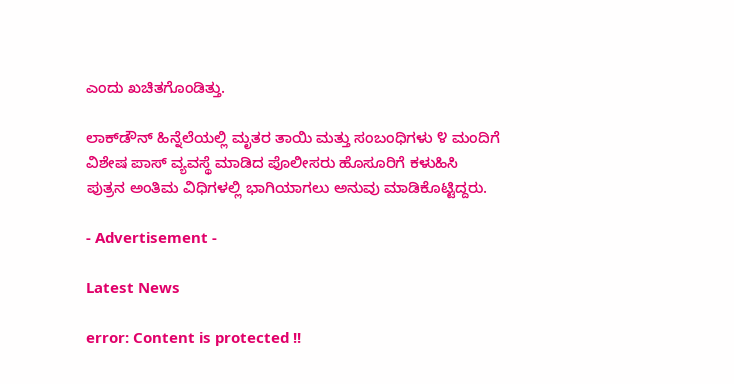ಎಂದು ಖಚಿತಗೊಂಡಿತ್ತು.

ಲಾಕ್‌ಡೌನ್ ಹಿನ್ನೆಲೆಯಲ್ಲಿ ಮೃತರ ತಾಯಿ ಮತ್ತು ಸಂಬಂಧಿಗಳು ೪ ಮಂದಿಗೆ ವಿಶೇಷ ಪಾಸ್ ವ್ಯವಸ್ಥೆ ಮಾಡಿದ ಪೊಲೀಸರು ಹೊಸೂರಿಗೆ ಕಳುಹಿಸಿ ಪುತ್ರನ ಅಂತಿಮ ವಿಧಿಗಳಲ್ಲಿ ಭಾಗಿಯಾಗಲು ಅನುವು ಮಾಡಿಕೊಟ್ಟಿದ್ದರು.

- Advertisement -

Latest News

error: Content is protected !!